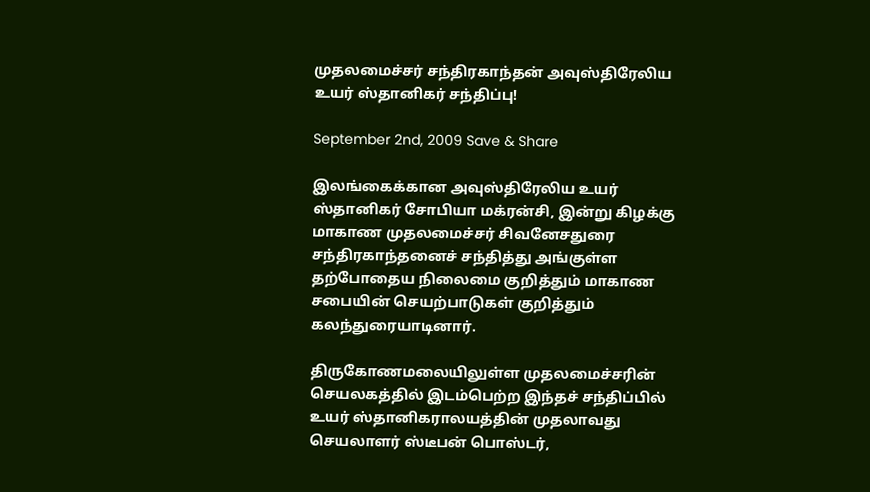முதலமைச்சர் சந்திரகாந்தன் அவுஸ்திரேலிய உயர் ஸ்தானிகர் சந்திப்பு!

September 2nd, 2009 Save & Share

இலங்கைக்கான அவுஸ்திரேலிய உயர் ஸ்தானிகர் சோபியா மக்ரன்சி, இன்று கிழக்கு மாகாண முதலமைச்சர் சிவனேசதுரை சந்திரகாந்தனைச் சந்தித்து அங்குள்ள தற்போதைய நிலைமை குறித்தும் மாகாண சபையின் செயற்பாடுகள் குறித்தும் கலந்துரையாடினார்.

திருகோணமலையிலுள்ள முதலமைச்சரின் செயலகத்தில் இடம்பெற்ற இந்தச் சந்திப்பில் உயர் ஸ்தானிகராலயத்தின் முதலாவது செயலாளர் ஸ்டீபன் பொஸ்டர்,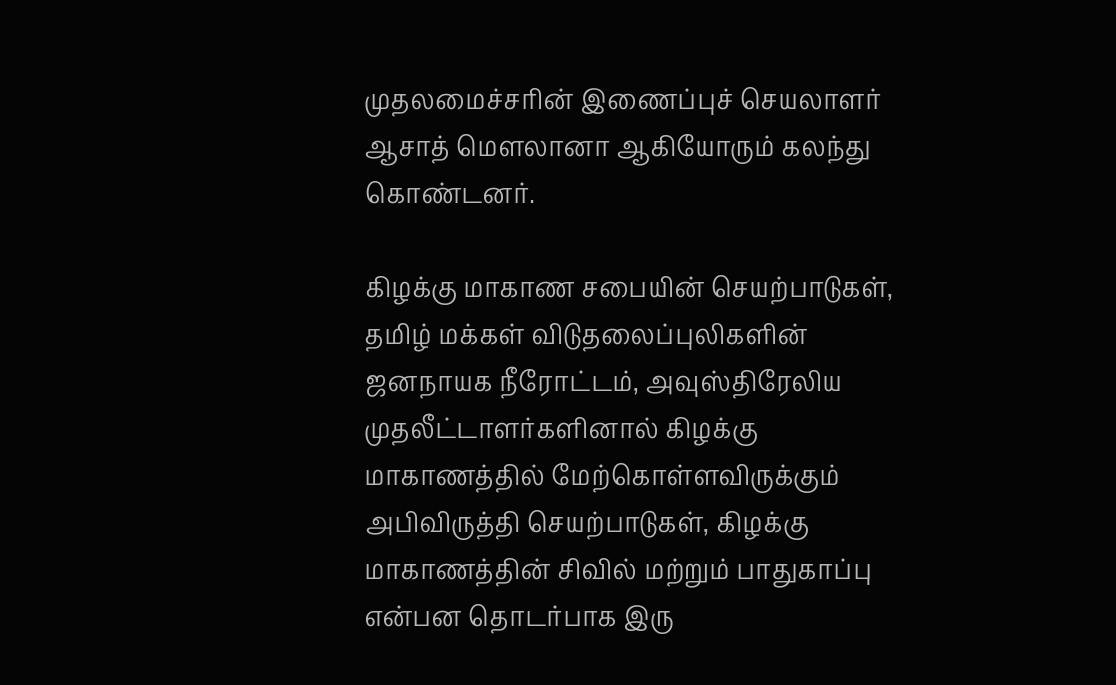முதலமைச்சரின் இணைப்புச் செயலாளர் ஆசாத் மௌலானா ஆகியோரும் கலந்து கொண்டனர்.

கிழக்கு மாகாண சபையின் செயற்பாடுகள், தமிழ் மக்கள் விடுதலைப்புலிகளின் ஜனநாயக நீரோட்டம், அவுஸ்திரேலிய முதலீட்டாளர்களினால் கிழக்கு மாகாணத்தில் மேற்கொள்ளவிருக்கும் அபிவிருத்தி செயற்பாடுகள், கிழக்கு மாகாணத்தின் சிவில் மற்றும் பாதுகாப்பு என்பன தொடர்பாக இரு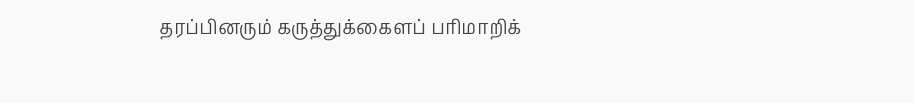தரப்பினரும் கருத்துக்கைளப் பரிமாறிக்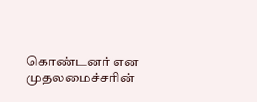கொண்டனர் என முதலமைச்சரின்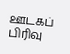ஊடகப் பிரிவு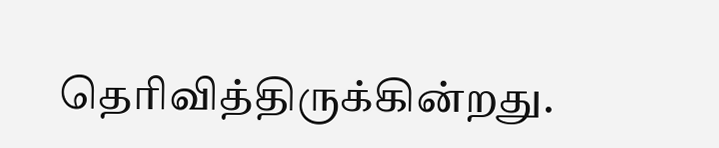தெரிவித்திருக்கின்றது.